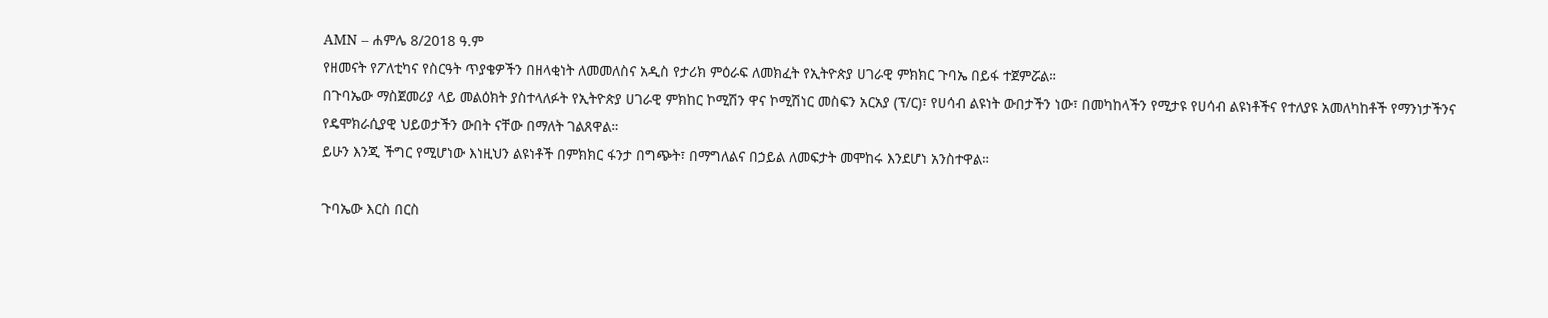AMN – ሐምሌ 8/2018 ዓ.ም
የዘመናት የፖለቲካና የስርዓት ጥያቄዎችን በዘላቂነት ለመመለስና አዲስ የታሪክ ምዕራፍ ለመክፈት የኢትዮጵያ ሀገራዊ ምክክር ጉባኤ በይፋ ተጀምሯል።
በጉባኤው ማስጀመሪያ ላይ መልዕክት ያስተላለፉት የኢትዮጵያ ሀገራዊ ምክከር ኮሚሽን ዋና ኮሚሽነር መስፍን አርአያ (ፕ/ር)፣ የሀሳብ ልዩነት ውበታችን ነው፣ በመካከላችን የሚታዩ የሀሳብ ልዩነቶችና የተለያዩ አመለካከቶች የማንነታችንና የዴሞክራሲያዊ ህይወታችን ውበት ናቸው በማለት ገልጸዋል።
ይሁን እንጂ ችግር የሚሆነው እነዚህን ልዩነቶች በምክክር ፋንታ በግጭት፣ በማግለልና በኃይል ለመፍታት መሞከሩ እንደሆነ አንስተዋል።

ጉባኤው እርስ በርስ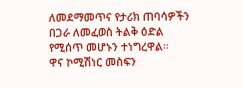ለመደማመጥና የታሪክ ጠባሳዎችን በጋራ ለመፈወስ ትልቅ ዕድል የሚሰጥ መሆኑን ተነግረዋል።
ዋና ኮሚሽነር መስፍን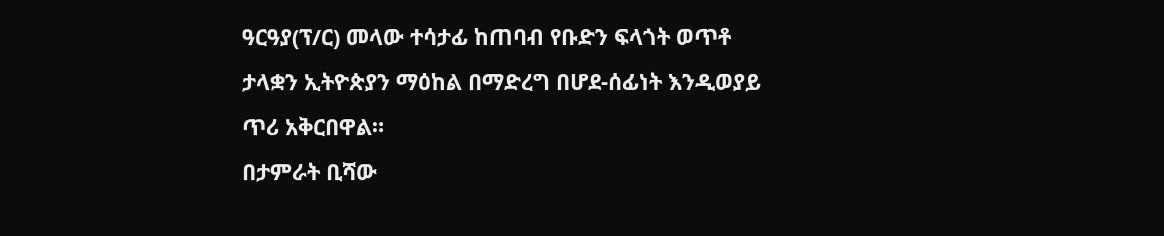ዓርዓያ(ፕ/ር) መላው ተሳታፊ ከጠባብ የቡድን ፍላጎት ወጥቶ ታላቋን ኢትዮጵያን ማዕከል በማድረግ በሆደ-ሰፊነት እንዲወያይ ጥሪ አቅርበዋል።
በታምራት ቢሻው